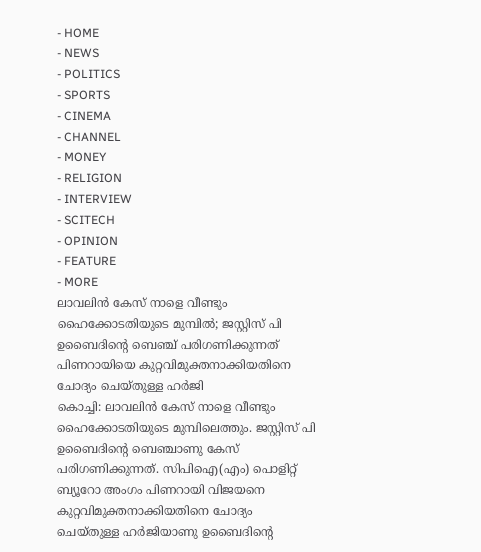- HOME
- NEWS
- POLITICS
- SPORTS
- CINEMA
- CHANNEL
- MONEY
- RELIGION
- INTERVIEW
- SCITECH
- OPINION
- FEATURE
- MORE
ലാവലിൻ കേസ് നാളെ വീണ്ടും ഹൈക്കോടതിയുടെ മുമ്പിൽ; ജസ്റ്റിസ് പി ഉബൈദിന്റെ ബെഞ്ച് പരിഗണിക്കുന്നത് പിണറായിയെ കുറ്റവിമുക്തനാക്കിയതിനെ ചോദ്യം ചെയ്തുള്ള ഹർജി
കൊച്ചി: ലാവലിൻ കേസ് നാളെ വീണ്ടും ഹൈക്കോടതിയുടെ മുമ്പിലെത്തും. ജസ്റ്റിസ് പി ഉബൈദിന്റെ ബെഞ്ചാണു കേസ് പരിഗണിക്കുന്നത്. സിപിഐ(എം) പൊളിറ്റ് ബ്യൂറോ അംഗം പിണറായി വിജയനെ കുറ്റവിമുക്തനാക്കിയതിനെ ചോദ്യം ചെയ്തുള്ള ഹർജിയാണു ഉബൈദിന്റെ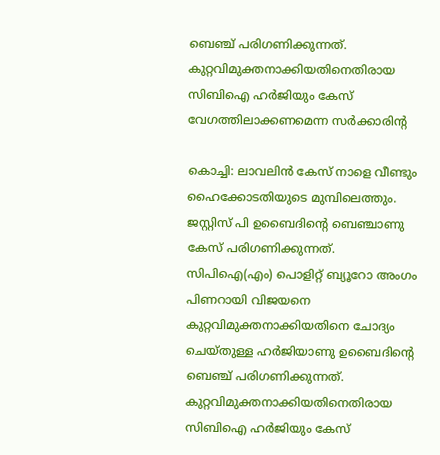ബെഞ്ച് പരിഗണിക്കുന്നത്. കുറ്റവിമുക്തനാക്കിയതിനെതിരായ സിബിഐ ഹർജിയും കേസ് വേഗത്തിലാക്കണമെന്ന സർക്കാരിന്റ

കൊച്ചി: ലാവലിൻ കേസ് നാളെ വീണ്ടും ഹൈക്കോടതിയുടെ മുമ്പിലെത്തും. ജസ്റ്റിസ് പി ഉബൈദിന്റെ ബെഞ്ചാണു കേസ് പരിഗണിക്കുന്നത്.
സിപിഐ(എം) പൊളിറ്റ് ബ്യൂറോ അംഗം പിണറായി വിജയനെ കുറ്റവിമുക്തനാക്കിയതിനെ ചോദ്യം ചെയ്തുള്ള ഹർജിയാണു ഉബൈദിന്റെ ബെഞ്ച് പരിഗണിക്കുന്നത്.
കുറ്റവിമുക്തനാക്കിയതിനെതിരായ സിബിഐ ഹർജിയും കേസ്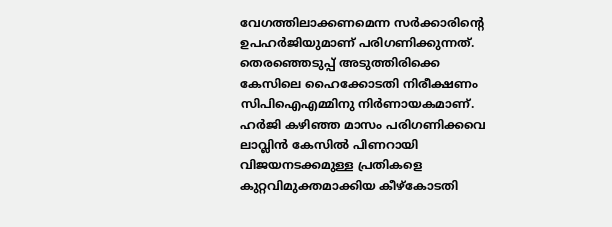വേഗത്തിലാക്കണമെന്ന സർക്കാരിന്റെ ഉപഹർജിയുമാണ് പരിഗണിക്കുന്നത്. തെരഞ്ഞെടുപ്പ് അടുത്തിരിക്കെ കേസിലെ ഹൈക്കോടതി നിരീക്ഷണം സിപിഐഎമ്മിനു നിർണായകമാണ്.
ഹർജി കഴിഞ്ഞ മാസം പരിഗണിക്കവെ ലാവ്ലിൻ കേസിൽ പിണറായി വിജയനടക്കമുള്ള പ്രതികളെ കുറ്റവിമുക്തമാക്കിയ കീഴ്കോടതി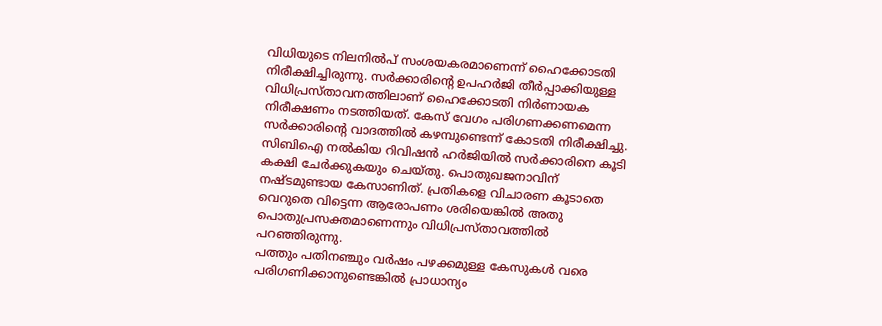വിധിയുടെ നിലനിൽപ് സംശയകരമാണെന്ന് ഹൈക്കോടതി നിരീക്ഷിച്ചിരുന്നു. സർക്കാരിന്റെ ഉപഹർജി തീർപ്പാക്കിയുള്ള വിധിപ്രസ്താവനത്തിലാണ് ഹൈക്കോടതി നിർണായക നിരീക്ഷണം നടത്തിയത്. കേസ് വേഗം പരിഗണക്കണമെന്ന സർക്കാരിന്റെ വാദത്തിൽ കഴമ്പുണ്ടെന്ന് കോടതി നിരീക്ഷിച്ചു. സിബിഐ നൽകിയ റിവിഷൻ ഹർജിയിൽ സർക്കാരിനെ കൂടി കക്ഷി ചേർക്കുകയും ചെയ്തു. പൊതുഖജനാവിന് നഷ്ടമുണ്ടായ കേസാണിത്. പ്രതികളെ വിചാരണ കൂടാതെ വെറുതെ വിട്ടെന്ന ആരോപണം ശരിയെങ്കിൽ അതു പൊതുപ്രസക്തമാണെന്നും വിധിപ്രസ്താവത്തിൽ പറഞ്ഞിരുന്നു.
പത്തും പതിനഞ്ചും വർഷം പഴക്കമുള്ള കേസുകൾ വരെ പരിഗണിക്കാനുണ്ടെങ്കിൽ പ്രാധാന്യം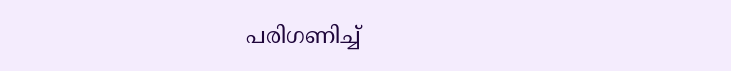പരിഗണിച്ച്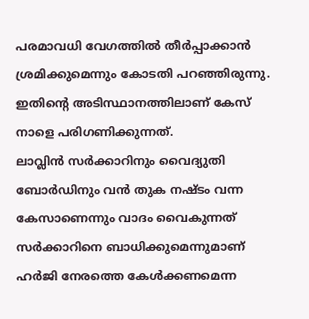പരമാവധി വേഗത്തിൽ തീർപ്പാക്കാൻ ശ്രമിക്കുമെന്നും കോടതി പറഞ്ഞിരുന്നു. ഇതിന്റെ അടിസ്ഥാനത്തിലാണ് കേസ് നാളെ പരിഗണിക്കുന്നത്.
ലാവ്ലിൻ സർക്കാറിനും വൈദ്യുതി ബോർഡിനും വൻ തുക നഷ്ടം വന്ന കേസാണെന്നും വാദം വൈകുന്നത് സർക്കാറിനെ ബാധിക്കുമെന്നുമാണ് ഹർജി നേരത്തെ കേൾക്കണമെന്ന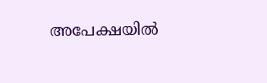അപേക്ഷയിൽ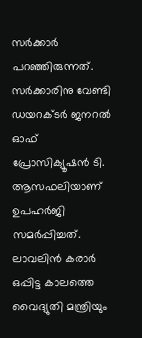സർക്കാർ പറഞ്ഞിരുന്നത്. സർക്കാരിനു വേണ്ടി ഡയറക്ടർ ജനറൽ ഓഫ് പ്രോസിക്യൂഷൻ ടി. ആസഫലിയാണ് ഉപഹർജി സമർപ്പിച്ചത്. ലാവലിൻ കരാർ ഒപ്പിട്ട കാലത്തെ വൈദ്യുതി മന്ത്രിയും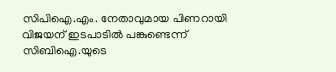സിപിഐ.എം. നേതാവുമായ പിണറായി വിജയന് ഇടപാടിൽ പങ്കുണ്ടെന്ന് സിബിഐ.യുടെ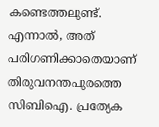കണ്ടെത്തലുണ്ട്. എന്നാൽ, അത് പരിഗണിക്കാതെയാണ് തിരുവനന്തപുരത്തെ സിബിഐ. പ്രത്യേക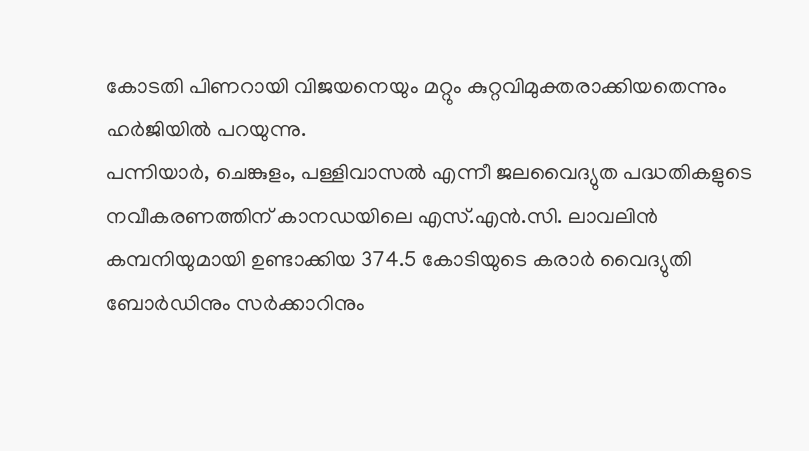കോടതി പിണറായി വിജയനെയും മറ്റും കുറ്റവിമുക്തരാക്കിയതെന്നും ഹർജിയിൽ പറയുന്നു.
പന്നിയാർ, ചെങ്കുളം, പള്ളിവാസൽ എന്നീ ജലവൈദ്യുത പദ്ധതികളുടെ നവീകരണത്തിന് കാനഡയിലെ എസ്.എൻ.സി. ലാവലിൻ കമ്പനിയുമായി ഉണ്ടാക്കിയ 374.5 കോടിയുടെ കരാർ വൈദ്യുതി ബോർഡിനും സർക്കാറിനും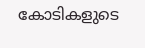കോടികളുടെ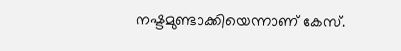നഷ്ടമുണ്ടാക്കിയെന്നാണ് കേസ്.